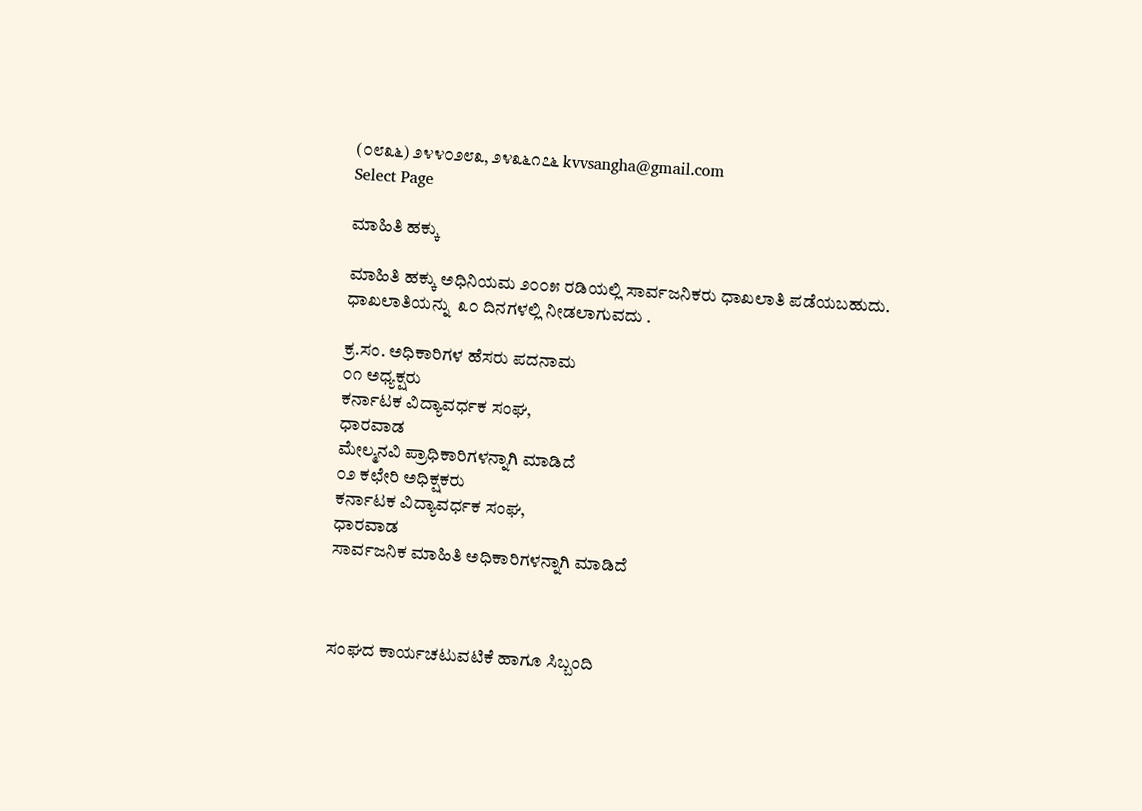(೦೮೩೬) ೨೪೪೦೨೮೩, ೨೪೩೬೧೭೬ kvvsangha@gmail.com
Select Page

ಮಾಹಿತಿ ಹಕ್ಕು

ಮಾಹಿತಿ ಹಕ್ಕು ಅಧಿನಿಯಮ ೨೦೦೫ ರಡಿಯಲ್ಲಿ ಸಾರ್ವಜನಿಕರು ಧಾಖಲಾತಿ ಪಡೆಯಬಹುದು. ಧಾಖಲಾತಿಯನ್ನು  ೩೦ ದಿನಗಳಲ್ಲಿ ನೀಡಲಾಗುವದು .

ಕ್ರ.ಸಂ. ಅಧಿಕಾರಿಗಳ ಹೆಸರು ಪದನಾಮ
೦೧ ಅಧ್ಯಕ್ಷರು
ಕರ್ನಾಟಕ ವಿದ್ಯಾವರ್ಧಕ ಸಂಘ,
ಧಾರವಾಡ
ಮೇಲ್ಮನವಿ ಪ್ರಾಧಿಕಾರಿಗಳನ್ನಾಗಿ ಮಾಡಿದೆ
೦೨ ಕಛೇರಿ ಅಧಿಕ್ಷಕರು
ಕರ್ನಾಟಕ ವಿದ್ಯಾವರ್ಧಕ ಸಂಘ,
ಧಾರವಾಡ
ಸಾರ್ವಜನಿಕ ಮಾಹಿತಿ ಅಧಿಕಾರಿಗಳನ್ನಾಗಿ ಮಾಡಿದೆ



ಸಂಘದ ಕಾರ್ಯಚಟುವಟಿಕೆ ಹಾಗೂ ಸಿಬ್ಬಂದಿ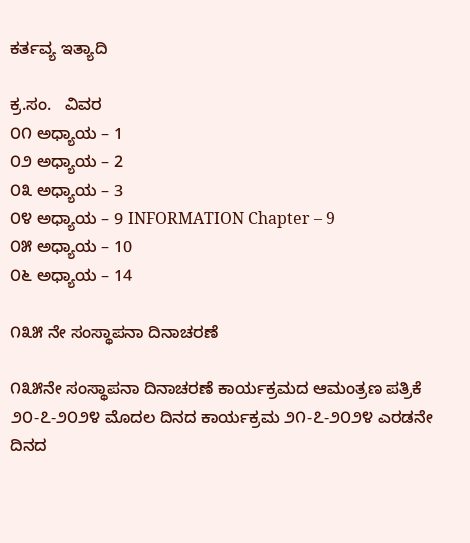ಕರ್ತವ್ಯ ಇತ್ಯಾದಿ

ಕ್ರ.ಸಂ.   ವಿವರ
೦೧ ಅಧ್ಯಾಯ – 1
೦೨ ಅಧ್ಯಾಯ – 2
೦೩ ಅಧ್ಯಾಯ – 3
೦೪ ಅಧ್ಯಾಯ – 9 INFORMATION Chapter – 9
೦೫ ಅಧ್ಯಾಯ – 10
೦೬ ಅಧ್ಯಾಯ – 14

೧೩೫ ನೇ ಸಂಸ್ಥಾಪನಾ ದಿನಾಚರಣೆ

೧೩೫ನೇ ಸಂಸ್ಥಾಪನಾ ದಿನಾಚರಣೆ ಕಾರ್ಯಕ್ರಮದ ಆಮಂತ್ರಣ ಪತ್ರಿಕೆ  ೨೦-೭-೨೦೨೪ ಮೊದಲ ದಿನದ ಕಾರ್ಯಕ್ರಮ ೨೧-೭-೨೦೨೪ ಎರಡನೇ ದಿನದ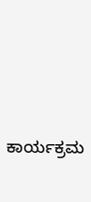ಕಾರ್ಯಕ್ರಮ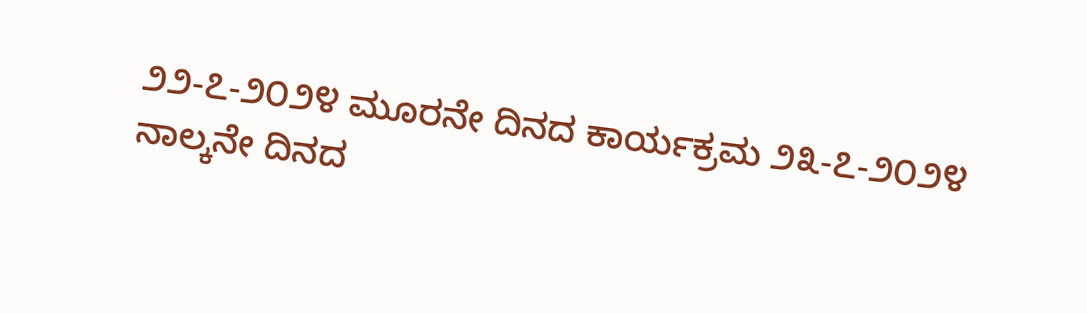೨೨-೭-೨೦೨೪ ಮೂರನೇ ದಿನದ ಕಾರ್ಯಕ್ರಮ ೨೩-೭-೨೦೨೪ ನಾಲ್ಕನೇ ದಿನದ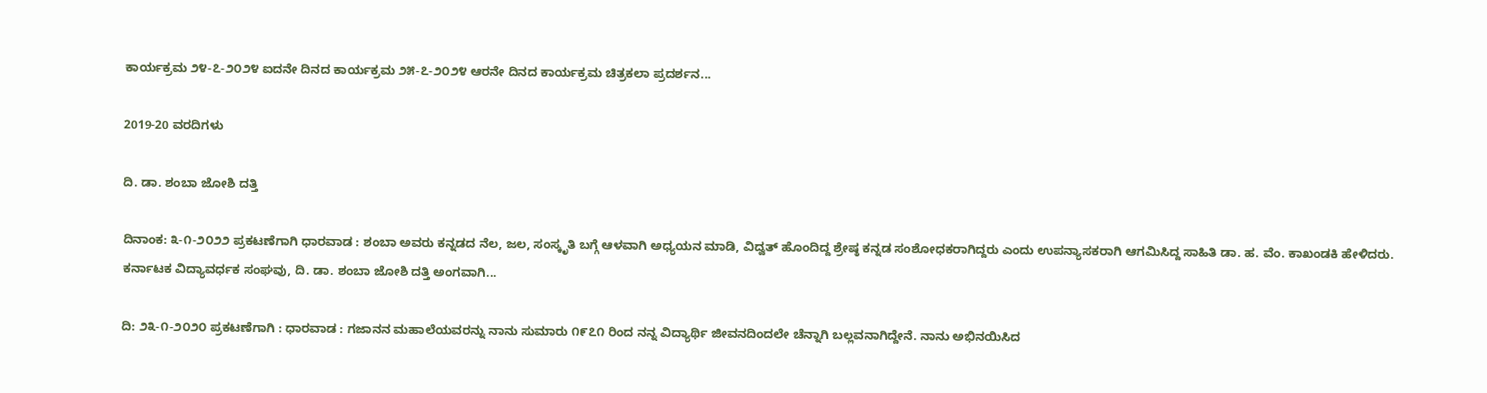ಕಾರ್ಯಕ್ರಮ ೨೪-೭-೨೦೨೪ ಐದನೇ ದಿನದ ಕಾರ್ಯಕ್ರಮ ೨೫-೭-೨೦೨೪ ಆರನೇ ದಿನದ ಕಾರ್ಯಕ್ರಮ ಚಿತ್ರಕಲಾ ಪ್ರದರ್ಶನ...

2019-20 ವರದಿಗಳು

ದಿ. ಡಾ. ಶಂಬಾ ಜೋಶಿ ದತ್ತಿ

ದಿನಾಂಕ: ೩-೧-೨೦೨೨ ಪ್ರಕಟಣೆಗಾಗಿ ಧಾರವಾಡ : ಶಂಬಾ ಅವರು ಕನ್ನಡದ ನೆಲ, ಜಲ, ಸಂಸ್ಕೃತಿ ಬಗ್ಗೆ ಆಳವಾಗಿ ಅಧ್ಯಯನ ಮಾಡಿ, ವಿದ್ವತ್ ಹೊಂದಿದ್ದ ಶ್ರೇಷ್ಠ ಕನ್ನಡ ಸಂಶೋಧಕರಾಗಿದ್ದರು ಎಂದು ಉಪನ್ಯಾಸಕರಾಗಿ ಆಗಮಿಸಿದ್ದ ಸಾಹಿತಿ ಡಾ. ಹ. ವೆಂ. ಕಾಖಂಡಕಿ ಹೇಳಿದರು. ಕರ್ನಾಟಕ ವಿದ್ಯಾವರ್ಧಕ ಸಂಘವು, ದಿ. ಡಾ. ಶಂಬಾ ಜೋಶಿ ದತ್ತಿ ಅಂಗವಾಗಿ...

ದಿ: ೨೩-೧-೨೦೨೦ ಪ್ರಕಟಣೆಗಾಗಿ : ಧಾರವಾಡ : ಗಜಾನನ ಮಹಾಲೆಯವರನ್ನು ನಾನು ಸುಮಾರು ೧೯೭೧ ರಿಂದ ನನ್ನ ವಿದ್ಯಾರ್ಥಿ ಜೀವನದಿಂದಲೇ ಚೆನ್ನಾಗಿ ಬಲ್ಲವನಾಗಿದ್ದೇನೆ. ನಾನು ಅಭಿನಯಿಸಿದ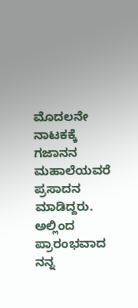ಮೊದಲನೇ ನಾಟಕಕ್ಕೆ ಗಜಾನನ ಮಹಾಲೆಯವರೆ ಪ್ರಸಾದನ ಮಾಡಿದ್ದರು. ಅಲ್ಲಿಂದ ಪ್ರಾರಂಭವಾದ ನನ್ನ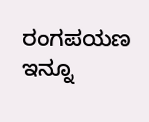ರಂಗಪಯಣ ಇನ್ನೂ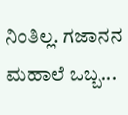ನಿಂತಿಲ್ಲ. ಗಜಾನನ ಮಹಾಲೆ ಒಬ್ಬ...